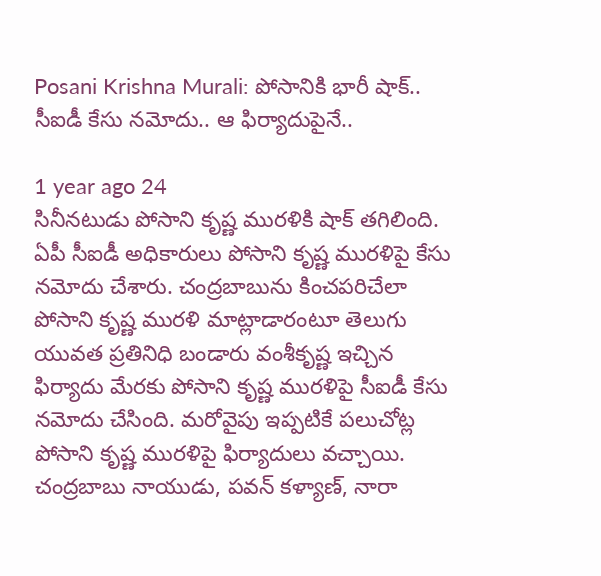Posani Krishna Murali: పోసానికి భారీ షాక్.. సీఐడీ కేసు నమోదు.. ఆ ఫిర్యాదుపైనే..

1 year ago 24
సినీనటుడు పోసాని కృష్ణ మురళికి షాక్ తగిలింది. ఏపీ సీఐడీ అధికారులు పోసాని కృష్ణ మురళిపై కేసు నమోదు చేశారు. చంద్రబాబును కించపరిచేలా పోసాని కృష్ణ మురళి మాట్లాడారంటూ తెలుగు యువత ప్రతినిధి బండారు వంశీకృష్ణ ఇచ్చిన ఫిర్యాదు మేరకు పోసాని కృష్ణ మురళిపై సీఐడీ కేసు నమోదు చేసింది. మరోవైపు ఇప్పటికే పలుచోట్ల పోసాని కృష్ణ మురళిపై ఫిర్యాదులు వచ్చాయి. చంద్రబాబు నాయుడు, పవన్ కళ్యాణ్, నారా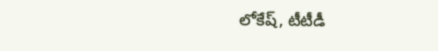లోకేష్, టీటీడీ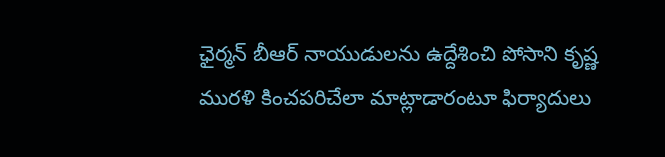ఛైర్మన్ బీఆర్ నాయుడులను ఉద్దేశించి పోసాని కృష్ణ మురళి కించపరిచేలా మాట్లాడారంటూ ఫిర్యాదులు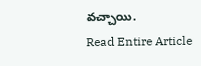వచ్చాయి.
Read Entire Article